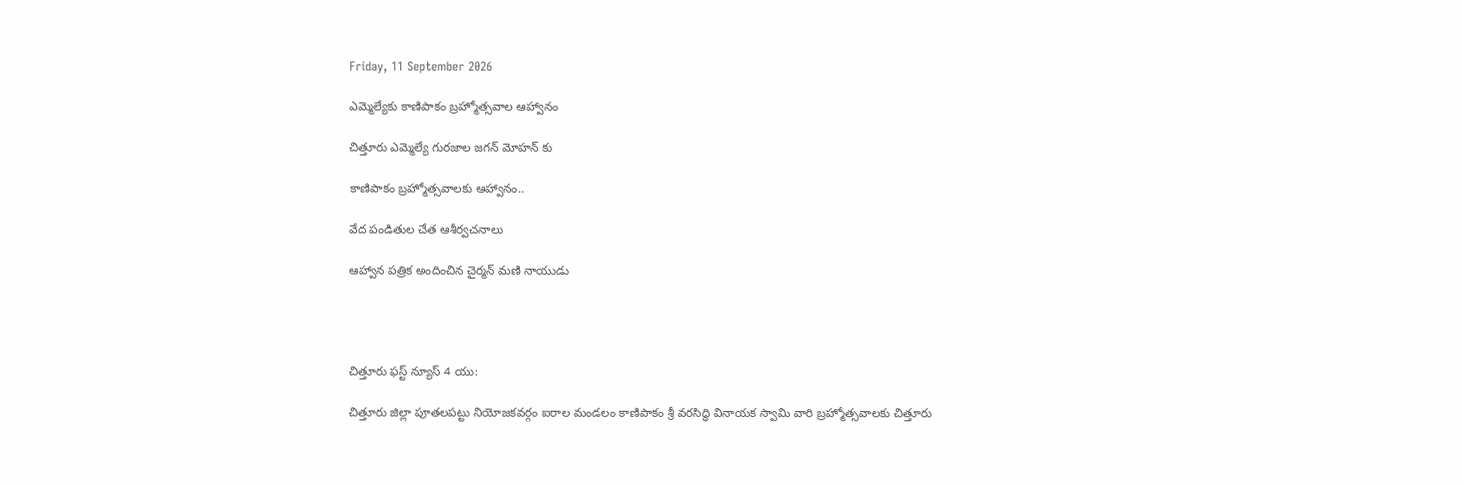Friday, 11 September 2026

ఎమ్మెల్యేకు కాణిపాకం బ్రహ్మోత్సవాల ఆహ్వానం

చిత్తూరు ఎమ్మెల్యే గురజాల జగన్ మోహన్ కు

కాణిపాకం బ్రహ్మోత్సవాలకు ఆహ్వానం..

వేద పండితుల చేత ఆశీర్వచనాలు

ఆహ్వాన పత్రిక అందించిన చైర్మన్ మణి నాయుడు




చిత్తూరు ఫస్ట్ న్యూస్ 4 యు:

చిత్తూరు జిల్లా పూతలపట్టు నియోజకవర్గం ఐరాల మండలం కాణిపాకం శ్రీ వరసిద్ధి వినాయక స్వామి వారి బ్రహ్మోత్సవాలకు చిత్తూరు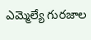ఎమ్మెల్యే గురజాల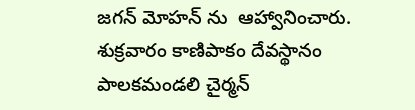జగన్ మోహన్ ను  ఆహ్వానించారు. శుక్రవారం కాణిపాకం దేవస్థానం పాలకమండలి చైర్మన్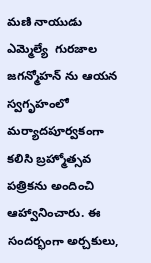మణి నాయుడు  ఎమ్మెల్యే  గురజాల జగన్మోహన్ ను ఆయన స్వగృహంలో మర్యాదపూర్వకంగా కలిసి బ్రహ్మోత్సవ పత్రికను అందించి ఆహ్వానించారు. ఈ సందర్భంగా అర్చకులు,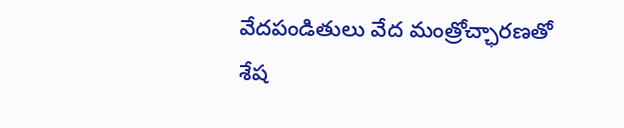వేదపండితులు వేద మంత్రోచ్ఛారణతో శేష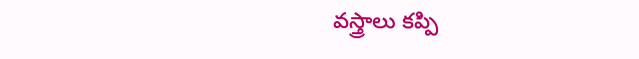వస్త్రాలు కప్పి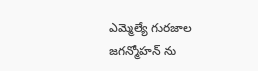ఎమ్మెల్యే గురజాల జగన్మోహన్ ను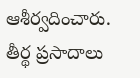ఆశీర్వదించారు. తీర్థ ప్రసాదాలు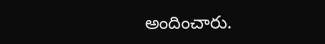అందించారు.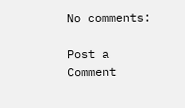No comments:

Post a Comment